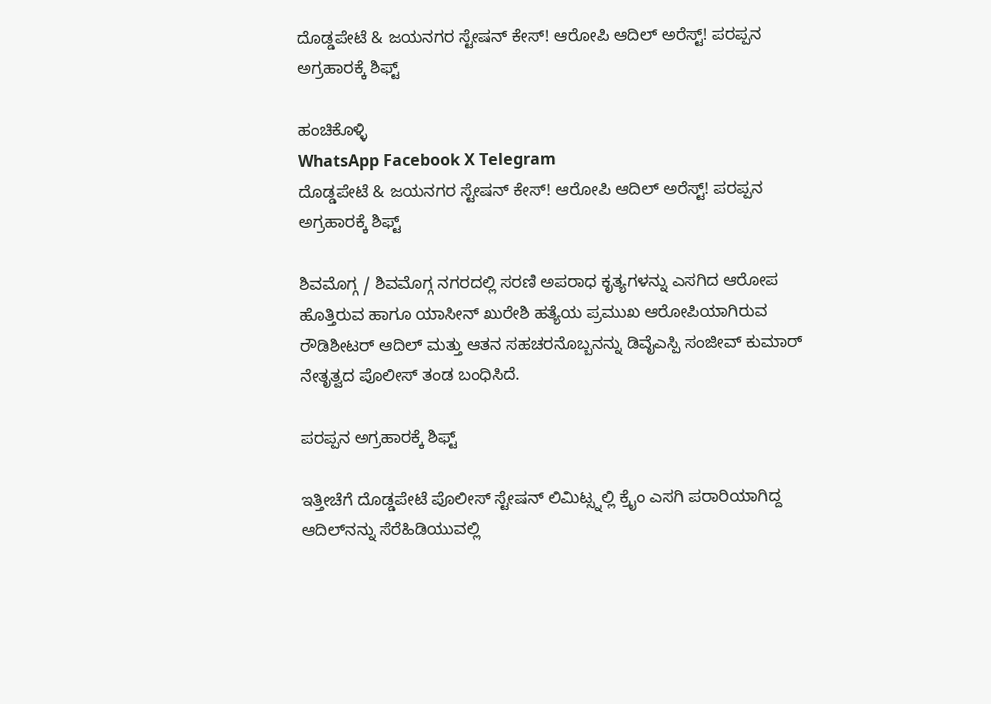ದೊಡ್ಡಪೇಟೆ & ಜಯನಗರ ಸ್ಟೇಷನ್ ಕೇಸ್! ಆರೋಪಿ ಆದಿಲ್ ಅರೆಸ್ಟ್! ಪರಪ್ಪನ ಅಗ್ರಹಾರಕ್ಕೆ ಶಿಫ್ಟ್

ಹಂಚಿಕೊಳ್ಳಿ
WhatsApp Facebook X Telegram
ದೊಡ್ಡಪೇಟೆ & ಜಯನಗರ ಸ್ಟೇಷನ್ ಕೇಸ್! ಆರೋಪಿ ಆದಿಲ್ ಅರೆಸ್ಟ್! ಪರಪ್ಪನ ಅಗ್ರಹಾರಕ್ಕೆ ಶಿಫ್ಟ್

ಶಿವಮೊಗ್ಗ / ಶಿವಮೊಗ್ಗ ನಗರದಲ್ಲಿ ಸರಣಿ ಅಪರಾಧ ಕೃತ್ಯಗಳನ್ನು ಎಸಗಿದ ಆರೋಪ ಹೊತ್ತಿರುವ ಹಾಗೂ ಯಾಸೀನ್ ಖುರೇಶಿ ಹತ್ಯೆಯ ಪ್ರಮುಖ ಆರೋಪಿಯಾಗಿರುವ ರೌಡಿಶೀಟರ್ ಆದಿಲ್ ಮತ್ತು ಆತನ ಸಹಚರನೊಬ್ಬನನ್ನು ಡಿವೈಎಸ್ಪಿ ಸಂಜೀವ್ ಕುಮಾರ್ ನೇತೃತ್ವದ ಪೊಲೀಸ್ ತಂಡ ಬಂಧಿಸಿದೆ.

ಪರಪ್ಪನ ಅಗ್ರಹಾರಕ್ಕೆ ಶಿಫ್ಟ್

ಇತ್ತೀಚೆಗೆ ದೊಡ್ಡಪೇಟೆ ಪೊಲೀಸ್ ಸ್ಟೇಷನ್ ಲಿಮಿಟ್ಸ್ನಲ್ಲಿ ಕ್ರೈಂ ಎಸಗಿ ಪರಾರಿಯಾಗಿದ್ದ ಆದಿಲ್‌ನನ್ನು ಸೆರೆಹಿಡಿಯುವಲ್ಲಿ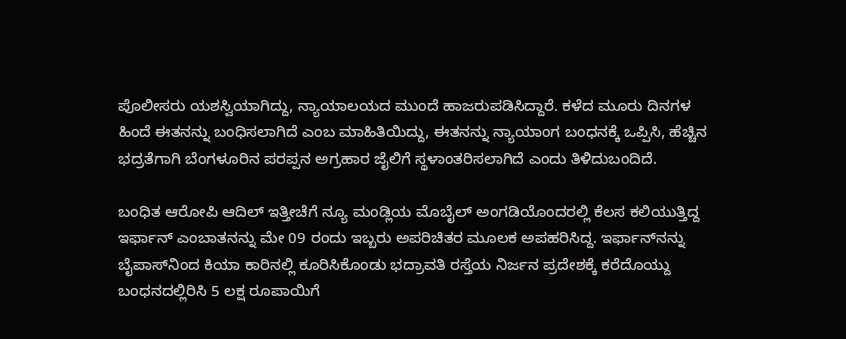ಪೊಲೀಸರು ಯಶಸ್ವಿಯಾಗಿದ್ದು, ನ್ಯಾಯಾಲಯದ ಮುಂದೆ ಹಾಜರುಪಡಿಸಿದ್ದಾರೆ. ಕಳೆದ ಮೂರು ದಿನಗಳ ಹಿಂದೆ ಈತನನ್ನು ಬಂಧಿಸಲಾಗಿದೆ ಎಂಬ ಮಾಹಿತಿಯಿದ್ದು, ಈತನನ್ನು ನ್ಯಾಯಾಂಗ ಬಂಧನಕ್ಕೆ ಒಪ್ಪಿಸಿ, ಹೆಚ್ಚಿನ ಭದ್ರತೆಗಾಗಿ ಬೆಂಗಳೂರಿನ ಪರಪ್ಪನ ಅಗ್ರಹಾರ ಜೈಲಿಗೆ ಸ್ಥಳಾಂತರಿಸಲಾಗಿದೆ ಎಂದು ತಿಳಿದುಬಂದಿದೆ.

ಬಂಧಿತ ಆರೋಪಿ ಆದಿಲ್ ಇತ್ತೀಚೆಗೆ ನ್ಯೂ ಮಂಡ್ಲಿಯ ಮೊಬೈಲ್ ಅಂಗಡಿಯೊಂದರಲ್ಲಿ ಕೆಲಸ ಕಲಿಯುತ್ತಿದ್ದ ಇರ್ಫಾನ್ ಎಂಬಾತನನ್ನು ಮೇ 09 ರಂದು ಇಬ್ಬರು ಅಪರಿಚಿತರ ಮೂಲಕ ಅಪಹರಿಸಿದ್ದ. ಇರ್ಫಾನ್‌ನನ್ನು ಬೈಪಾಸ್‌ನಿಂದ ಕಿಯಾ ಕಾರಿನಲ್ಲಿ ಕೂರಿಸಿಕೊಂಡು ಭದ್ರಾವತಿ ರಸ್ತೆಯ ನಿರ್ಜನ ಪ್ರದೇಶಕ್ಕೆ ಕರೆದೊಯ್ದು ಬಂಧನದಲ್ಲಿರಿಸಿ 5 ಲಕ್ಷ ರೂಪಾಯಿಗೆ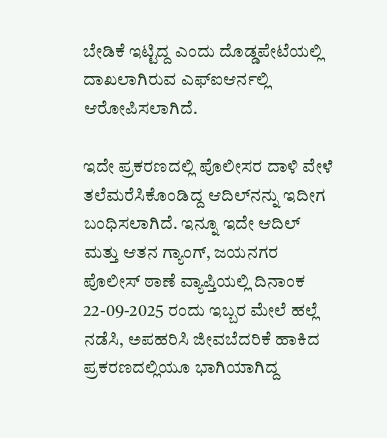ಬೇಡಿಕೆ ಇಟ್ಟಿದ್ದ ಎಂದು ದೊಡ್ಡಪೇಟೆಯಲ್ಲಿ ದಾಖಲಾಗಿರುವ ಎಫ್ಐಆರ್ನಲ್ಲಿ ಆರೋಪಿಸಲಾಗಿದೆ.

ಇದೇ ಪ್ರಕರಣದಲ್ಲಿ ಪೊಲೀಸರ ದಾಳಿ ವೇಳೆ ತಲೆಮರೆಸಿಕೊಂಡಿದ್ದ ಆದಿಲ್‌ನನ್ನು ಇದೀಗ ಬಂಧಿಸಲಾಗಿದೆ. ಇನ್ನೂ ಇದೇ ಆದಿಲ್ ಮತ್ತು ಆತನ ಗ್ಯಾಂಗ್, ಜಯನಗರ ಪೊಲೀಸ್ ಠಾಣೆ ವ್ಯಾಪ್ತಿಯಲ್ಲಿ ದಿನಾಂಕ 22-09-2025 ರಂದು ಇಬ್ಬರ ಮೇಲೆ ಹಲ್ಲೆ ನಡೆಸಿ, ಅಪಹರಿಸಿ ಜೀವಬೆದರಿಕೆ ಹಾಕಿದ ಪ್ರಕರಣದಲ್ಲಿಯೂ ಭಾಗಿಯಾಗಿದ್ದ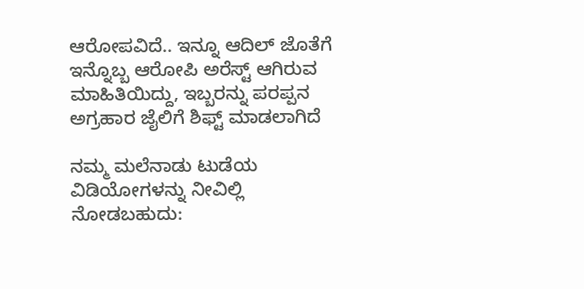ಆರೋಪವಿದೆ.. ಇನ್ನೂ ಆದಿಲ್ ಜೊತೆಗೆ ಇನ್ನೊಬ್ಬ ಆರೋಪಿ ಅರೆಸ್ಟ್ ಆಗಿರುವ ಮಾಹಿತಿಯಿದ್ದು, ಇಬ್ಬರನ್ನು ಪರಪ್ಪನ ಅಗ್ರಹಾರ ಜೈಲಿಗೆ ಶಿಫ್ಟ್ ಮಾಡಲಾಗಿದೆ

ನಮ್ಮ ಮಲೆನಾಡು ಟುಡೆಯ ವಿಡಿಯೋಗಳನ್ನು ನೀವಿಲ್ಲಿ ನೋಡಬಹುದು: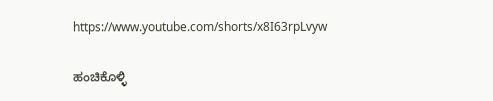https://www.youtube.com/shorts/x8I63rpLvyw

ಹಂಚಿಕೊಳ್ಳಿ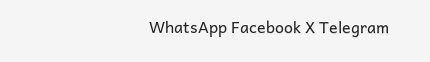WhatsApp Facebook X Telegram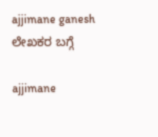ajjimane ganesh
ಲೇಖಕರ ಬಗ್ಗೆ

ajjimane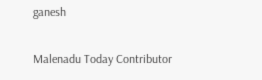ganesh

Malenadu Today Contributor